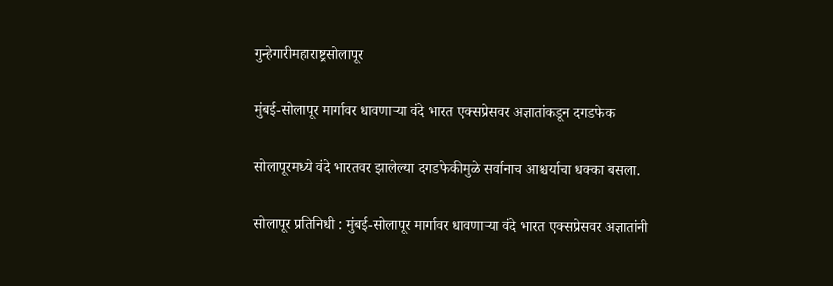गुन्हेगारीमहाराष्ट्रसोलापूर

मुंबई-सोलापूर मार्गावर धावणाऱ्या वंदे भारत एक्सप्रेसवर अज्ञातांकडून दगडफेक

सोलापूरमध्ये वंदे भारतवर झालेल्या दगडफेकीमुळे सर्वानाच आश्चर्याचा धक्का बसला.

सोलापूर प्रतिनिधी : मुंबई-सोलापूर मार्गावर धावणाऱ्या वंदे भारत एक्सप्रेसवर अज्ञातांनी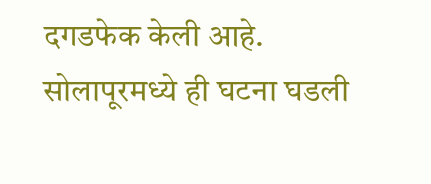दगडफेक केली आहे. सोलापूरमध्ये ही घटना घडली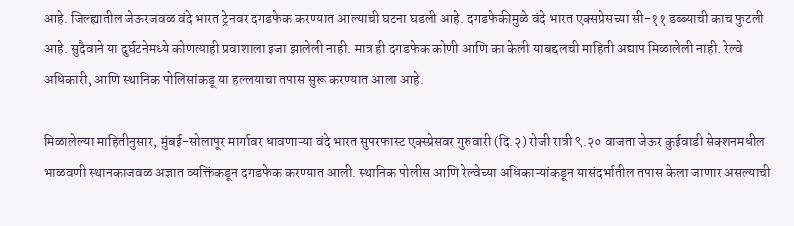आहे. जिल्ह्यातील जेऊरजवळ वंदे भारत ट्रेनवर दगडफेक करण्यात आल्याची घटना घडली आहे. दगडफेकीमुळे वंदे भारत एक्सप्रेसच्या सी-११ डब्ब्याची काच फुटली आहे. सुदैवाने या दुर्घटनेमध्ये कोणत्याही प्रवाशाला इजा झालेली नाही. मात्र ही दगडफेक कोणी आणि का केली याबद्दलची माहिती अद्याप मिळालेली नाही. रेल्वे अधिकारी, आणि स्थानिक पोलिसांकडू या हल्लयाचा तपास सुरू करण्यात आला आहे.

मिळालेल्या माहितीनुसार, मुंबई-सोलापूर मार्गावर धावणाऱ्या वंदे भारत सुपरफास्ट एक्स्प्रेसवर गुरुवारी (दि.२) रोजी रात्री ९.२० वाजता जेऊर कुईवाडी सेक्शनमधील भाळवणी स्थानकाजवळ अज्ञात व्यक्तिंकडून दगडफेक करण्यात आली. स्थानिक पोलीस आणि रेल्वेच्या अधिकाऱ्यांकडून यासंदर्भातील तपास केला जाणार असल्याची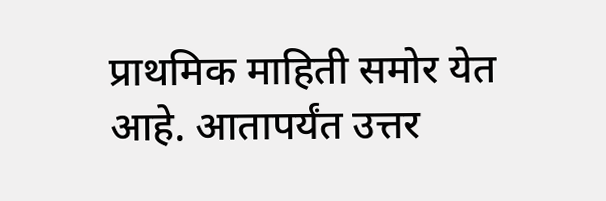प्राथमिक माहिती समोर येत आहे. आतापर्यंत उत्तर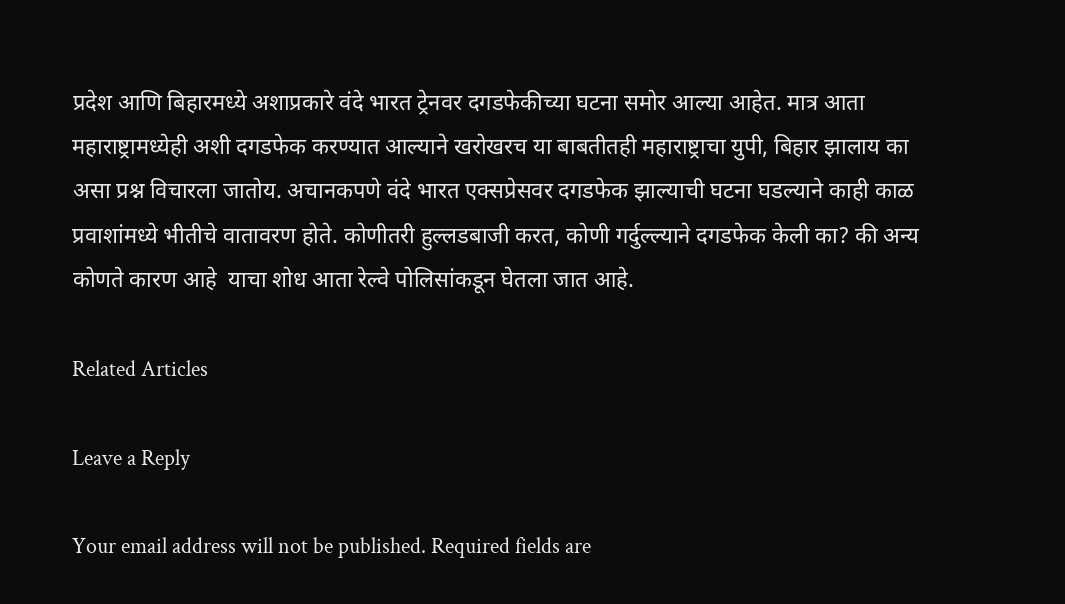प्रदेश आणि बिहारमध्ये अशाप्रकारे वंदे भारत ट्रेनवर दगडफेकीच्या घटना समोर आल्या आहेत. मात्र आता महाराष्ट्रामध्येही अशी दगडफेक करण्यात आल्याने खरोखरच या बाबतीतही महाराष्ट्राचा युपी, बिहार झालाय का असा प्रश्न विचारला जातोय. अचानकपणे वंदे भारत एक्सप्रेसवर दगडफेक झाल्याची घटना घडल्याने काही काळ प्रवाशांमध्ये भीतीचे वातावरण होते. कोणीतरी हुल्लडबाजी करत, कोणी गर्दुल्ल्याने दगडफेक केली का? की अन्य कोणते कारण आहे  याचा शोध आता रेल्वे पोलिसांकडून घेतला जात आहे.

Related Articles

Leave a Reply

Your email address will not be published. Required fields are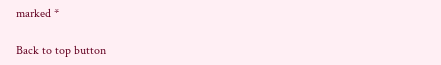marked *

Back to top button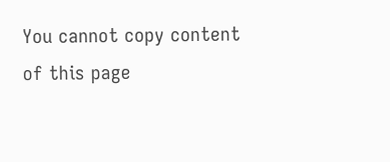You cannot copy content of this page